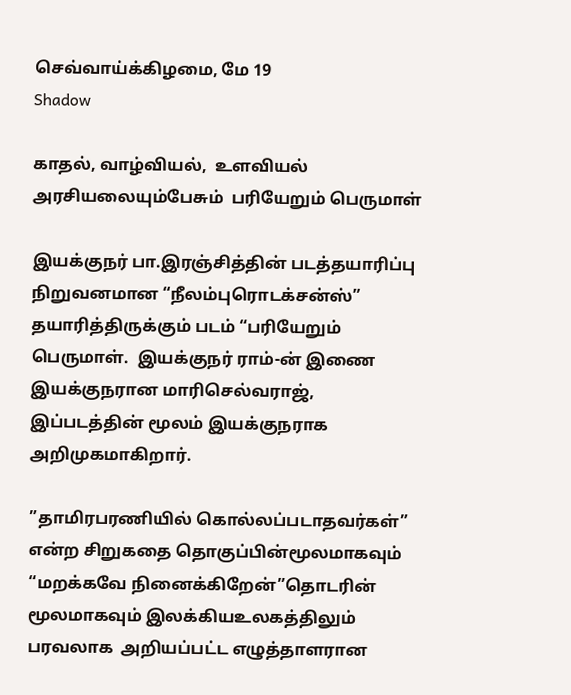செவ்வாய்க்கிழமை, மே 19
Shadow

காதல், வாழ்வியல்,  உளவியல் அரசியலையும்பேசும்  பரியேறும் பெருமாள்

இயக்குநர் பா.இரஞ்சித்தின் படத்தயாரிப்பு நிறுவனமான “நீலம்புரொடக்‌சன்ஸ்” தயாரித்திருக்கும் படம் “பரியேறும் பெருமாள்.  இயக்குநர் ராம்-ன் இணை இயக்குநரான மாரிசெல்வராஜ், இப்படத்தின் மூலம் இயக்குநராக அறிமுகமாகிறார்.

”தாமிரபரணியில் கொல்லப்படாதவர்கள்” என்ற சிறுகதை தொகுப்பின்மூலமாகவும் “மறக்கவே நினைக்கிறேன்”தொடரின்  மூலமாகவும் இலக்கியஉலகத்திலும் பரவலாக  அறியப்பட்ட எழுத்தாளரான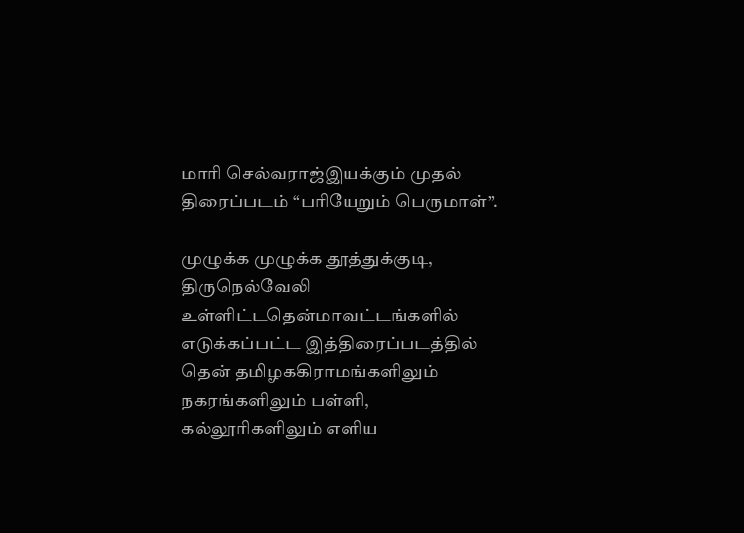மாரி செல்வராஜ்இயக்கும் முதல் திரைப்படம் “பரியேறும் பெருமாள்”.

முழுக்க முழுக்க தூத்துக்குடி, திருநெல்வேலி உள்ளிட்டதென்மாவட்டங்களில் எடுக்கப்பட்ட இத்திரைப்படத்தில் தென் தமிழககிராமங்களிலும் நகரங்களிலும் பள்ளி, கல்லூரிகளிலும் எளிய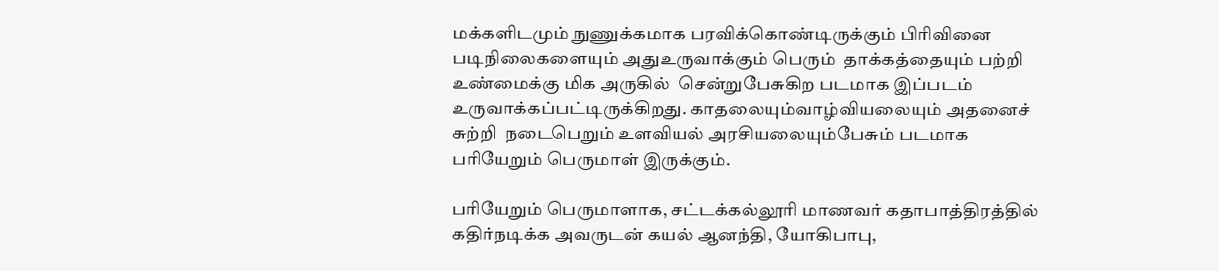மக்களிடமும் நுணுக்கமாக பரவிக்கொண்டிருக்கும் பிரிவினை படிநிலைகளையும் அதுஉருவாக்கும் பெரும்  தாக்கத்தையும் பற்றி உண்மைக்கு மிக அருகில்  சென்றுபேசுகிற படமாக இப்படம்  உருவாக்கப்பட்டிருக்கிறது. காதலையும்வாழ்வியலையும் அதனைச் சுற்றி  நடைபெறும் உளவியல் அரசியலையும்பேசும் படமாக பரியேறும் பெருமாள் இருக்கும்.

பரியேறும் பெருமாளாக, சட்டக்கல்லூரி மாணவர் கதாபாத்திரத்தில் கதிர்நடிக்க அவருடன் கயல் ஆனந்தி, யோகிபாபு,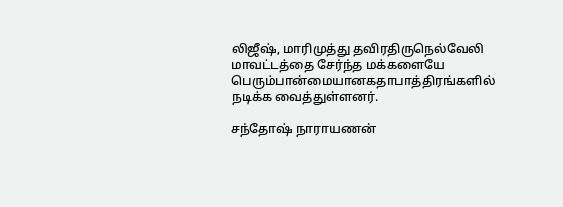லிஜீஷ், மாரிமுத்து தவிரதிருநெல்வேலி மாவட்டத்தை சேர்ந்த மக்களையே பெரும்பான்மையானகதாபாத்திரங்களில் நடிக்க வைத்துள்ளனர்.

சந்தோஷ் நாராயணன்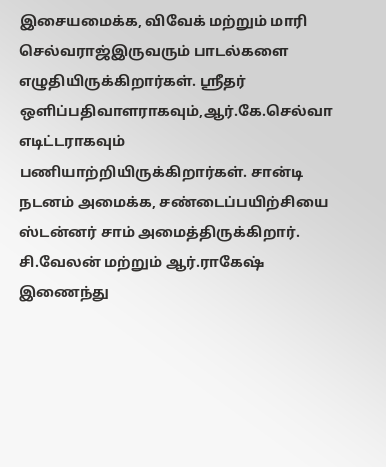இசையமைக்க, விவேக் மற்றும் மாரி செல்வராஜ்இருவரும் பாடல்களை எழுதியிருக்கிறார்கள். ஸ்ரீதர் ஒளிப்பதிவாளராகவும்,ஆர்.கே.செல்வா எடிட்டராகவும் பணியாற்றியிருக்கிறார்கள். சான்டி நடனம் அமைக்க, சண்டைப்பயிற்சியை ஸ்டன்னர் சாம் அமைத்திருக்கிறார். சி.வேலன் மற்றும் ஆர்.ராகேஷ் இணைந்து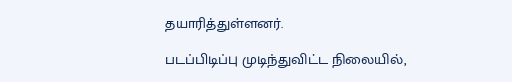தயாரித்துள்ளனர்.

படப்பிடிப்பு முடிந்துவிட்ட நிலையில்,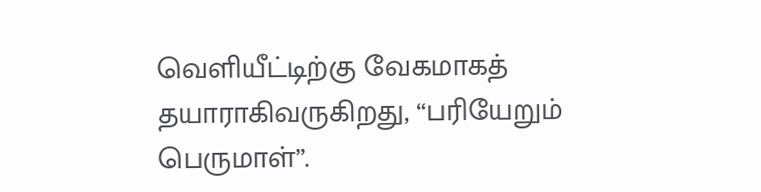வெளியீட்டிற்கு வேகமாகத் தயாராகிவருகிறது, “பரியேறும் பெருமாள்”.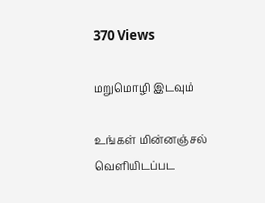370 Views

மறுமொழி இடவும்

உங்கள் மின்னஞ்சல் வெளியிடப்பட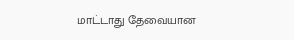மாட்டாது தேவையான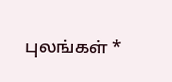புலங்கள் *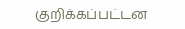குறிக்கப்பட்டன